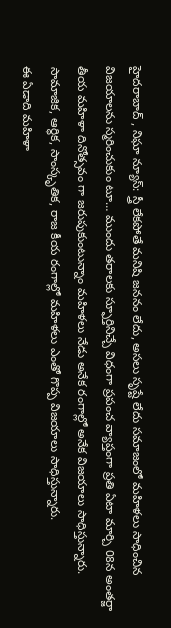హైదరాబాద్ , నిఘా న్యూస్: స్త్రీ లేకపోతే మనిషి జననం లేదు, అసలు సృష్టే లేదు సమాజంలో మహిళలు సాధించిన విజయాలను స్మరించుకుం టూ… ముందు తరాలకు స్ఫూర్తినిచ్చే విధంగా ప్రపంచ వ్యాప్తంగా ప్రతి ఏటా మార్చి 08న అంతర్జా తీయ మహిళా దినోత్సవం గా జరుపుకుంటున్నాం మహిళలు నేడు అనేక రంగాల్లో అనేక విజయాలు సాధిస్తున్నారు. సామాజిక, ఆర్థిక, సాంస్కృతిక, రాజ కీయ రంగాల్లో మహిళలు ఎంతో గొప్ప విజయాలు సాధిస్తున్నారు.
ఈ ఏడాది మహిళా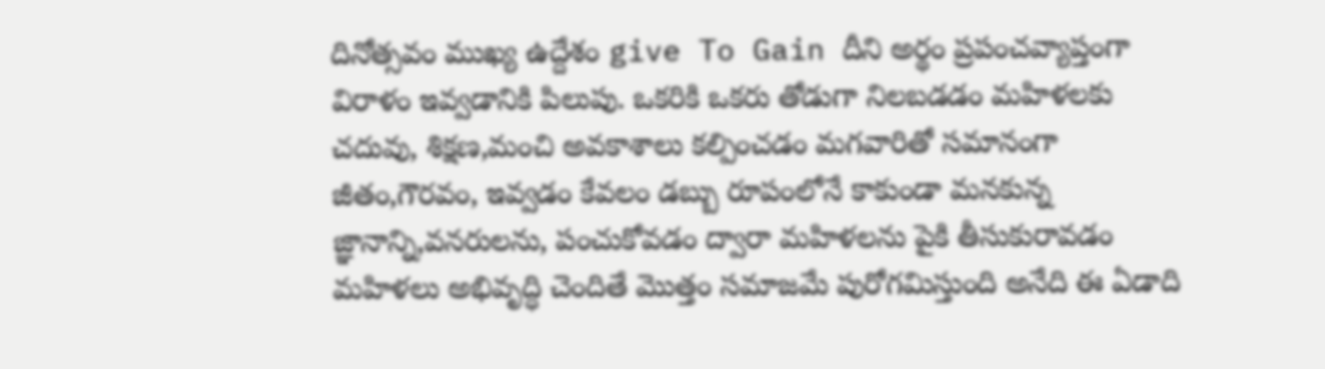దినోత్సవం ముఖ్య ఉద్దేశం give To Gain దీని అర్థం ప్రపంచవ్యాప్తంగా విరాళం ఇవ్వడానికి పిలుపు. ఒకరికి ఒకరు తోడుగా నిలబడడం మహిళలకు చదువు, శిక్షణ,మంచి అవకాశాలు కల్పించడం మగవారితో సమానంగా జీతం,గౌరవం, ఇవ్వడం కేవలం డబ్బు రూపంలోనే కాకుండా మనకున్న జ్ఞానాన్ని,వనరులను, పంచుకోవడం ద్వారా మహిళలను పైకి తీసుకురావడం మహిళలు అభివృద్ధి చెందితే మొత్తం సమాజమే పురోగమిస్తుంది అనేది ఈ ఏడాది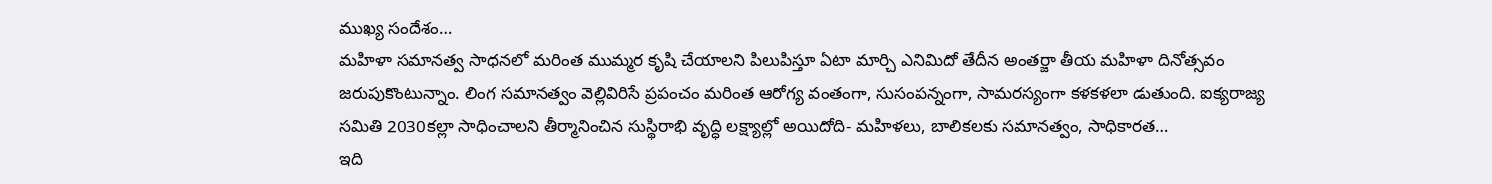ముఖ్య సందేశం…
మహిళా సమానత్వ సాధనలో మరింత ముమ్మర కృషి చేయాలని పిలుపిస్తూ ఏటా మార్చి ఎనిమిదో తేదీన అంతర్జా తీయ మహిళా దినోత్సవం జరుపుకొంటున్నాం. లింగ సమానత్వం వెల్లివిరిసే ప్రపంచం మరింత ఆరోగ్య వంతంగా, సుసంపన్నంగా, సామరస్యంగా కళకళలా డుతుంది. ఐక్యరాజ్య సమితి 2030కల్లా సాధించాలని తీర్మానించిన సుస్థిరాభి వృద్ధి లక్ష్యాల్లో అయిదోది- మహిళలు, బాలికలకు సమానత్వం, సాధికారత…
ఇది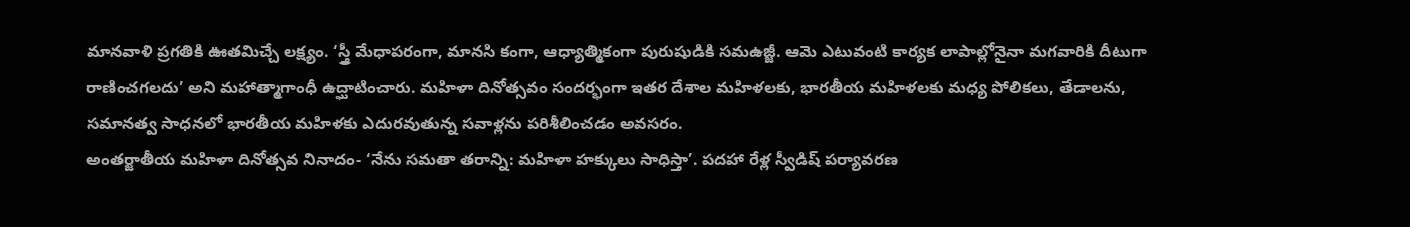మానవాళి ప్రగతికి ఊతమిచ్చే లక్ష్యం. ‘స్త్రీ మేధాపరంగా, మానసి కంగా, ఆధ్యాత్మికంగా పురుషుడికి సమఉజ్జీ. ఆమె ఎటువంటి కార్యక లాపాల్లోనైనా మగవారికి దీటుగా రాణించగలదు’ అని మహాత్మాగాంధీ ఉద్ఘాటించారు. మహిళా దినోత్సవం సందర్భంగా ఇతర దేశాల మహిళలకు, భారతీయ మహిళలకు మధ్య పోలికలు, తేడాలను, సమానత్వ సాధనలో భారతీయ మహిళకు ఎదురవుతున్న సవాళ్లను పరిశీలించడం అవసరం.
అంతర్జాతీయ మహిళా దినోత్సవ నినాదం- ‘నేను సమతా తరాన్ని: మహిళా హక్కులు సాధిస్తా’. పదహా రేళ్ల స్వీడిష్ పర్యావరణ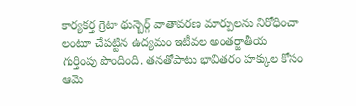కార్యకర్త గ్రెటా థున్బెర్గ్ వాతావరణ మార్పులను నిరోధించా లంటూ చేపట్టిన ఉద్యమం ఇటీవల అంతర్జాతీయ గుర్తింపు పొందింది. తనతోపాటు భావితరం హక్కుల కోసం ఆమె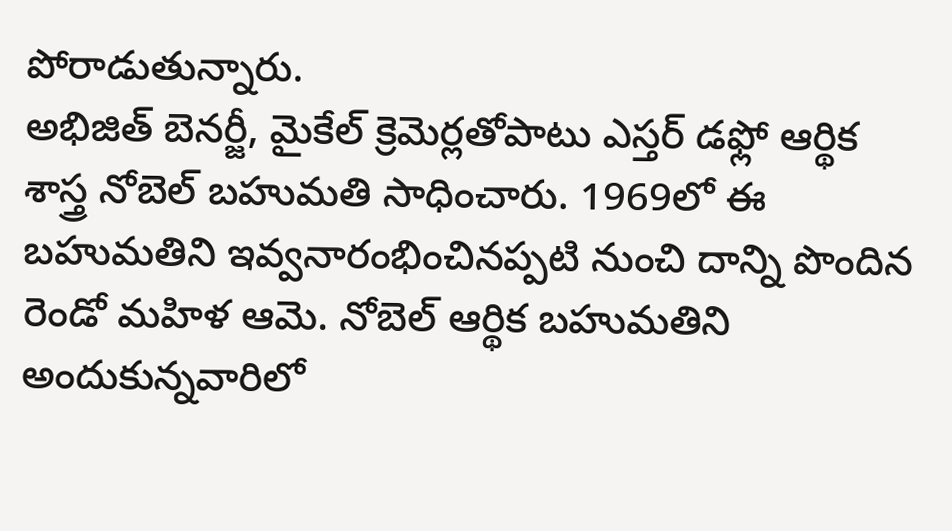పోరాడుతున్నారు.
అభిజిత్ బెనర్జీ, మైకేల్ క్రెమెర్లతోపాటు ఎస్తర్ డఫ్లో ఆర్థిక శాస్త్ర నోబెల్ బహుమతి సాధించారు. 1969లో ఈ బహుమతిని ఇవ్వనారంభించినప్పటి నుంచి దాన్ని పొందిన రెండో మహిళ ఆమె. నోబెల్ ఆర్థిక బహుమతిని అందుకున్నవారిలో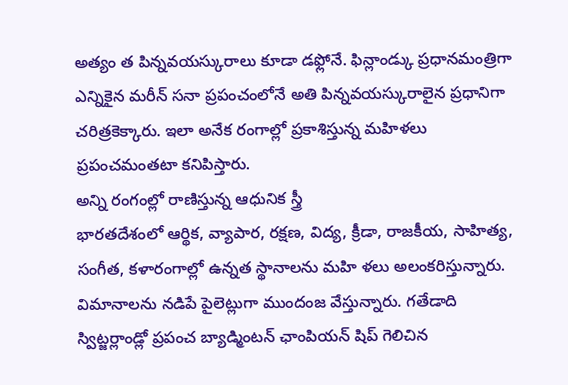అత్యం త పిన్నవయస్కురాలు కూడా డఫ్లోనే. ఫిన్లాండ్కు ప్రధానమంత్రిగా ఎన్నికైన మరీన్ సనా ప్రపంచంలోనే అతి పిన్నవయస్కురాలైన ప్రధానిగా చరిత్రకెక్కారు. ఇలా అనేక రంగాల్లో ప్రకాశిస్తున్న మహిళలు ప్రపంచమంతటా కనిపిస్తారు.
అన్ని రంగంల్లో రాణిస్తున్న ఆధునిక స్త్రీ
భారతదేశంలో ఆర్థిక, వ్యాపార, రక్షణ, విద్య, క్రీడా, రాజకీయ, సాహిత్య, సంగీత, కళారంగాల్లో ఉన్నత స్థానాలను మహి ళలు అలంకరిస్తున్నారు. విమానాలను నడిపే పైలెట్లుగా ముందంజ వేస్తున్నారు. గతేడాది స్విట్జర్లాండ్లో ప్రపంచ బ్యాడ్మింటన్ ఛాంపియన్ షిప్ గెలిచిన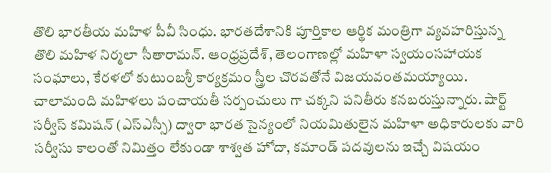తొలి భారతీయ మహిళ పీవీ సింధు. భారతదేశానికి పూర్తికాల ఆర్థిక మంత్రిగా వ్యవహరిస్తున్న తొలి మహిళ నిర్మలా సీతారామన్. ఆంధ్రప్రదేశ్, తెలంగాణల్లో మహిళా స్వయంసహాయక సంఘాలు, కేరళలో కుటుంబశ్రీ కార్యక్రమం స్త్రీల చొరవతోనే విజయవంతమయ్యాయి.
చాలామంది మహిళలు పంచాయతీ సర్పంచులు గా చక్కని పనితీరు కనబరుస్తున్నారు. షార్ట్ సర్వీస్ కమిషన్ (ఎస్ఎస్సీ) ద్వారా భారత సైన్యంలో నియమితులైన మహిళా అధికారులకు వారి సర్వీసు కాలంతో నిమిత్తం లేకుండా శాశ్వత హోదా, కమాండ్ పదవులను ఇచ్చే విషయం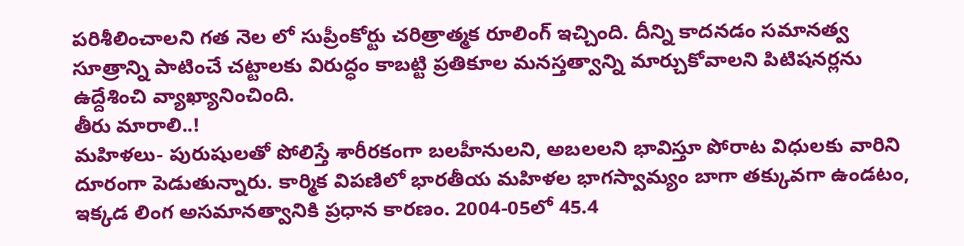పరిశీలించాలని గత నెల లో సుప్రీంకోర్టు చరిత్రాత్మక రూలింగ్ ఇచ్చింది. దీన్ని కాదనడం సమానత్వ సూత్రాన్ని పాటించే చట్టాలకు విరుద్ధం కాబట్టి ప్రతికూల మనస్తత్వాన్ని మార్చుకోవాలని పిటిషనర్లను ఉద్దేశించి వ్యాఖ్యానించింది.
తీరు మారాలి..!
మహిళలు- పురుషులతో పోలిస్తే శారీరకంగా బలహీనులని, అబలలని భావిస్తూ పోరాట విధులకు వారిని దూరంగా పెడుతున్నారు. కార్మిక విపణిలో భారతీయ మహిళల భాగస్వామ్యం బాగా తక్కువగా ఉండటం, ఇక్కడ లింగ అసమానత్వానికి ప్రధాన కారణం. 2004-05లో 45.4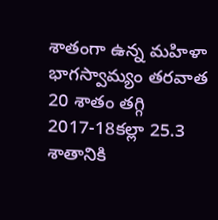శాతంగా ఉన్న మహిళా భాగస్వామ్యం తరవాత 20 శాతం తగ్గి 2017-18కల్లా 25.3 శాతానికి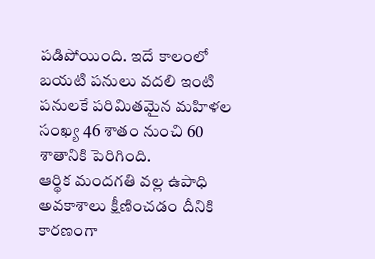పడిపోయింది. ఇదే కాలంలో బయటి పనులు వదలి ఇంటి పనులకే పరిమితమైన మహిళల సంఖ్య 46 శాతం నుంచి 60 శాతానికి పెరిగింది.
ఆర్థిక మందగతి వల్ల ఉపాధి అవకాశాలు క్షీణించడం దీనికి కారణంగా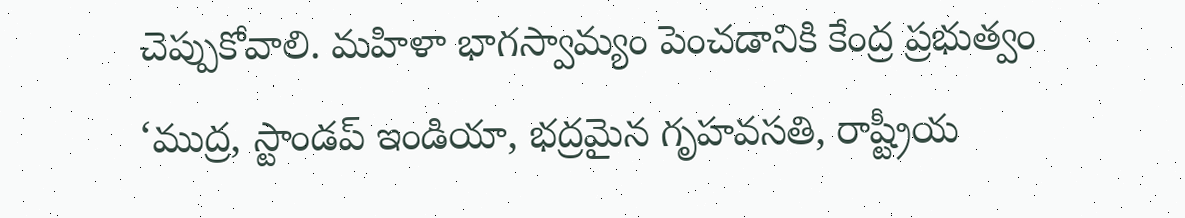చెప్పుకోవాలి. మహిళా భాగస్వామ్యం పెంచడానికి కేంద్ర ప్రభుత్వం ‘ముద్ర, స్టాండప్ ఇండియా, భద్రమైన గృహవసతి, రాష్ట్రీయ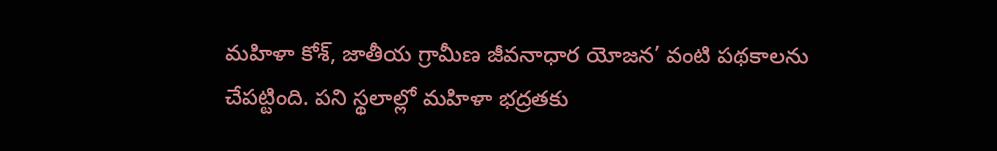మహిళా కోశ్, జాతీయ గ్రామీణ జీవనాధార యోజన’ వంటి పథకాలను చేపట్టింది. పని స్థలాల్లో మహిళా భద్రతకు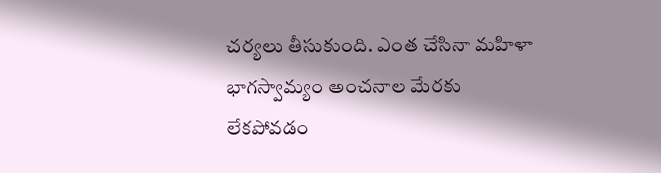చర్యలు తీసుకుంది. ఎంత చేసినా మహిళా భాగస్వామ్యం అంచనాల మేరకు లేకపోవడం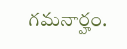గమనార్హం.